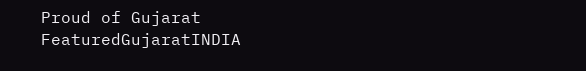Proud of Gujarat
FeaturedGujaratINDIA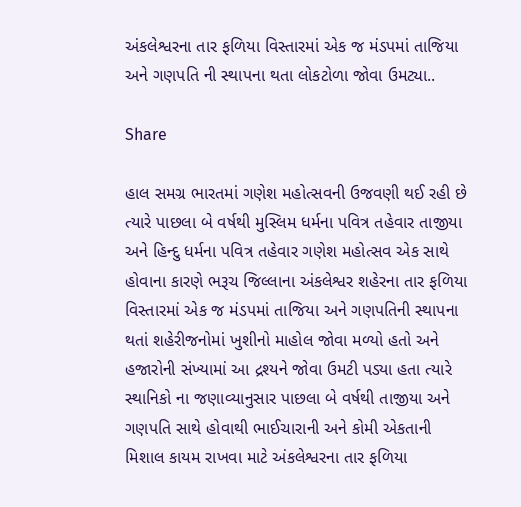અંકલેશ્વરના તાર ફળિયા વિસ્તારમાં એક જ મંડપમાં તાજિયા અને ગણપતિ ની સ્થાપના થતા લોકટોળા જોવા ઉમટ્યા..

Share

હાલ સમગ્ર ભારતમાં ગણેશ મહોત્સવની ઉજવણી થઈ રહી છે ત્યારે પાછલા બે વર્ષથી મુસ્લિમ ધર્મના પવિત્ર તહેવાર તાજીયા અને હિન્દુ ધર્મના પવિત્ર તહેવાર ગણેશ મહોત્સવ એક સાથે હોવાના કારણે ભરૂચ જિલ્લાના અંકલેશ્વર શહેરના તાર ફળિયા વિસ્તારમાં એક જ મંડપમાં તાજિયા અને ગણપતિની સ્થાપના થતાં શહેરીજનોમાં ખુશીનો માહોલ જોવા મળ્યો હતો અને હજારોની સંખ્યામાં આ દ્રશ્યને જોવા ઉમટી પડ્યા હતા ત્યારે સ્થાનિકો ના જણાવ્યાનુસાર પાછલા બે વર્ષથી તાજીયા અને ગણપતિ સાથે હોવાથી ભાઈચારાની અને કોમી એકતાની મિશાલ કાયમ રાખવા માટે અંકલેશ્વરના તાર ફળિયા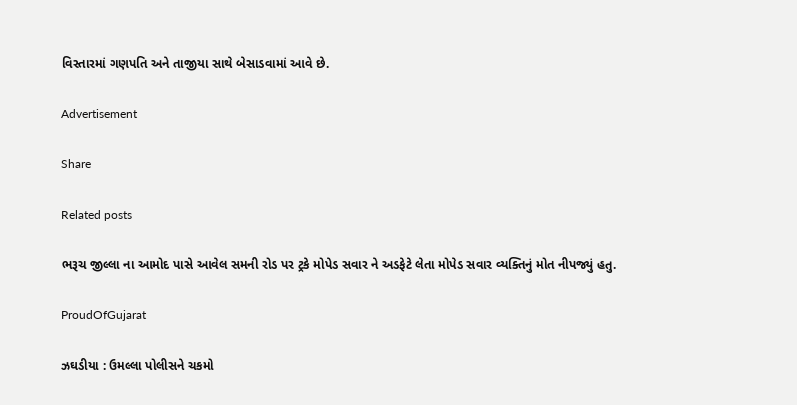વિસ્તારમાં ગણપતિ અને તાજીયા સાથે બેસાડવામાં આવે છે.

Advertisement

Share

Related posts

ભરૂચ જીલ્લા ના આમોદ પાસે આવેલ સમની રોડ પર ટ્રકે મોપેડ સવાર ને અડફેટે લેતા મોપેડ સવાર વ્યક્તિનું મોત નીપજ્યું હતુ.

ProudOfGujarat

ઝઘડીયા : ઉમલ્લા પોલીસને ચકમો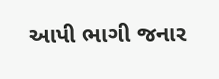આપી ભાગી જનાર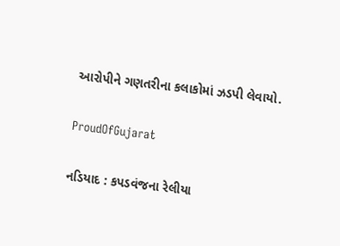આરોપીને ગણતરીના કલાકોમાં ઝડપી લેવાયો.

ProudOfGujarat

નડિયાદ : કપડવંજના રેલીયા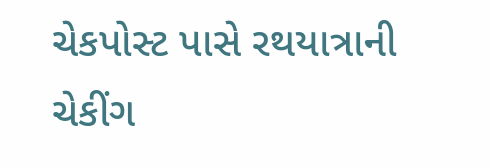ચેકપોસ્ટ પાસે રથયાત્રાની ચેકીંગ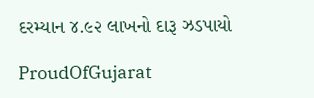દરમ્યાન ૪.૯૨ લાખનો દારૂ ઝડપાયો

ProudOfGujarat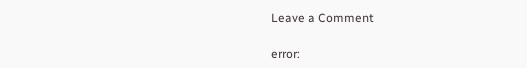Leave a Comment

error: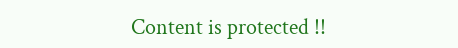Content is protected !!